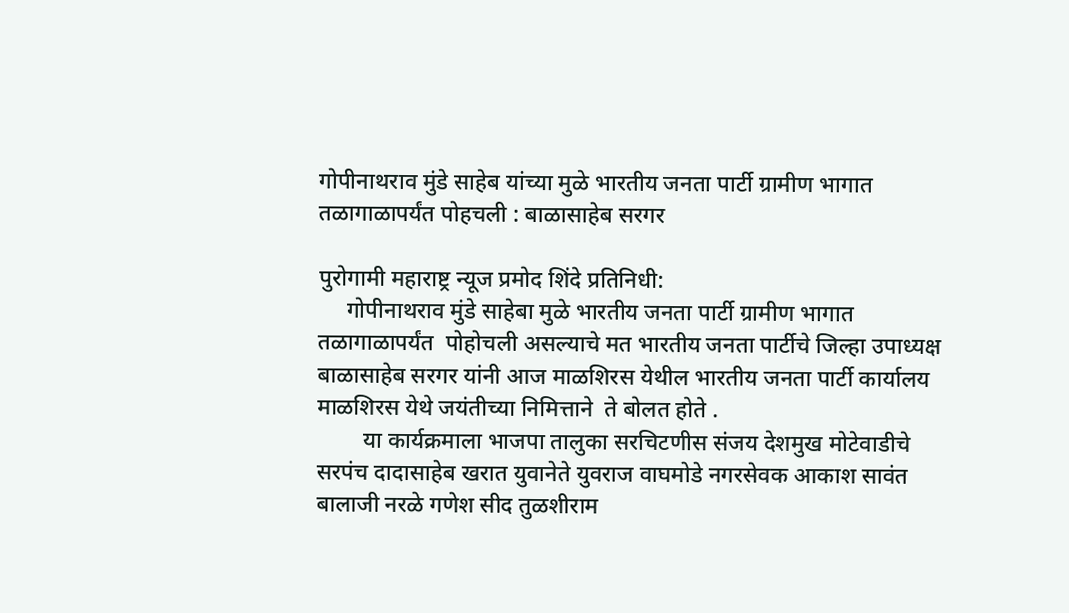गोपीनाथराव मुंडे साहेब यांच्या मुळे भारतीय जनता पार्टी ग्रामीण भागात तळागाळापर्यंत पोहचली : बाळासाहेब सरगर

पुरोगामी महाराष्ट्र न्यूज प्रमोद शिंदे प्रतिनिधी:
     गोपीनाथराव मुंडे साहेबा मुळे भारतीय जनता पार्टी ग्रामीण भागात तळागाळापर्यंत  पोहोचली असल्याचे मत भारतीय जनता पार्टीचे जिल्हा उपाध्यक्ष बाळासाहेब सरगर यांनी आज माळशिरस येथील भारतीय जनता पार्टी कार्यालय माळशिरस येथे जयंतीच्या निमित्ताने  ते बोलत होते .
        या कार्यक्रमाला भाजपा तालुका सरचिटणीस संजय देशमुख मोटेवाडीचे सरपंच दादासाहेब खरात युवानेते युवराज वाघमोडे नगरसेवक आकाश सावंत बालाजी नरळे गणेश सीद तुळशीराम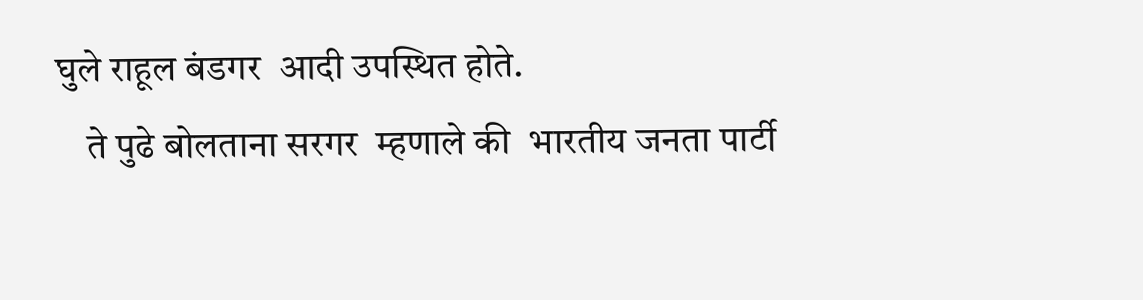घुले राहूल बंडगर  आदी उपस्थित होते.
    ते पुढे बोलताना सरगर  म्हणाले की  भारतीय जनता पार्टी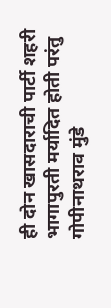ही दोन खासदाराची पार्टी शहरी भागापुरती मर्यादित होती परंतु गोपीनाथराव मुंडे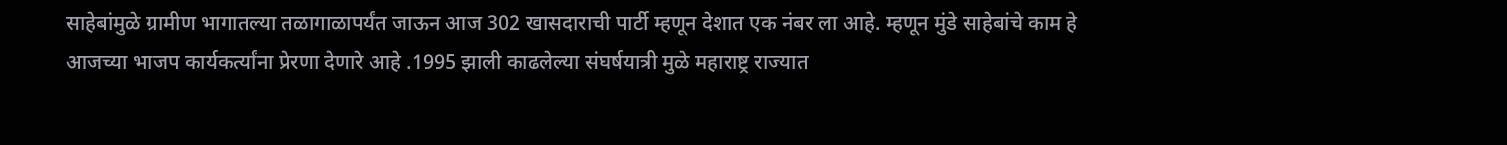साहेबांमुळे ग्रामीण भागातल्या तळागाळापर्यंत जाऊन आज 302 खासदाराची पार्टी म्हणून देशात एक नंबर ला आहे. म्हणून मुंडे साहेबांचे काम हे आजच्या भाजप कार्यकर्त्यांना प्रेरणा देणारे आहे .1995 झाली काढलेल्या संघर्षयात्री मुळे महाराष्ट्र राज्यात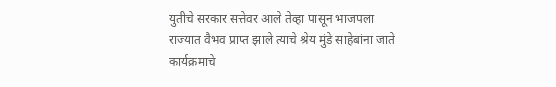युतीचे सरकार सत्तेवर आले तेव्हा पासून भाजपला राज्यात वैभव प्राप्त झाले त्याचे श्रेय मुंडे साहेबांना जाते कार्यक्रमाचे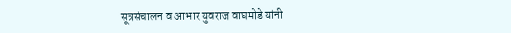सूत्रसंचालन व आभार युवराज वाघमोडे यांनी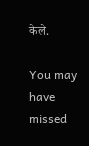केले.

You may have missed